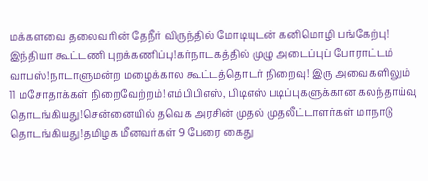மக்களவை தலைவரின் தேநீர் விருந்தில் மோடியுடன் கனிமொழி பங்கேற்பு! இந்தியா கூட்டணி புறக்கணிப்பு!கர்நாடகத்தில் முழு அடைப்புப் போராட்டம் வாபஸ்!நாடாளுமன்ற மழைக்கால கூட்டத்தொடர் நிறைவு! இரு அவைகளிலும் 11 மசோதாக்கள் நிறைவேற்றம்!எம்பிபிஎஸ், பிடிஎஸ் படிப்புகளுக்கான கலந்தாய்வு தொடங்கியது!சென்னையில் தவெக அரசின் முதல் முதலீட்டாளர்கள் மாநாடு தொடங்கியது!தமிழக மீனவர்கள் 9 பேரை கைது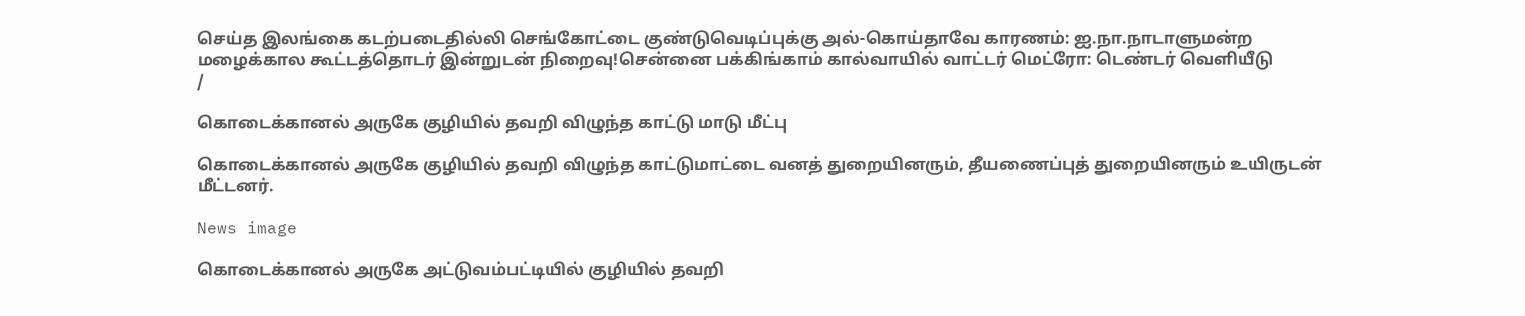செய்த இலங்கை கடற்படைதில்லி செங்கோட்டை குண்டுவெடிப்புக்கு அல்-கொய்தாவே காரணம்: ஐ.நா.நாடாளுமன்ற மழைக்கால கூட்டத்தொடர் இன்றுடன் நிறைவு!சென்னை பக்கிங்காம் கால்வாயில் வாட்டர் மெட்ரோ: டெண்டர் வெளியீடு
/

கொடைக்கானல் அருகே குழியில் தவறி விழுந்த காட்டு மாடு மீட்பு

கொடைக்கானல் அருகே குழியில் தவறி விழுந்த காட்டுமாட்டை வனத் துறையினரும், தீயணைப்புத் துறையினரும் உயிருடன் மீட்டனர்.

News image

கொடைக்கானல் அருகே அட்டுவம்பட்டியில் குழியில் தவறி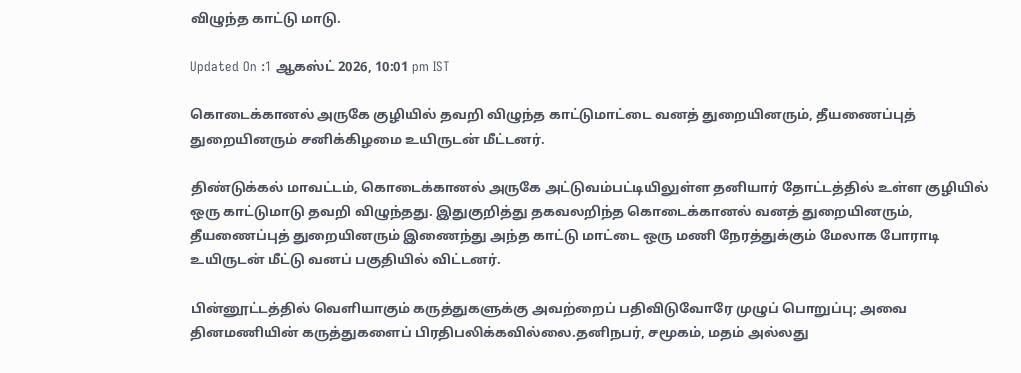விழுந்த காட்டு மாடு.

Updated On :1 ஆகஸ்ட் 2026, 10:01 pm IST

கொடைக்கானல் அருகே குழியில் தவறி விழுந்த காட்டுமாட்டை வனத் துறையினரும், தீயணைப்புத் துறையினரும் சனிக்கிழமை உயிருடன் மீட்டனர்.

திண்டுக்கல் மாவட்டம், கொடைக்கானல் அருகே அட்டுவம்பட்டியிலுள்ள தனியார் தோட்டத்தில் உள்ள குழியில் ஒரு காட்டுமாடு தவறி விழுந்தது. இதுகுறித்து தகவலறிந்த கொடைக்கானல் வனத் துறையினரும், தீயணைப்புத் துறையினரும் இணைந்து அந்த காட்டு மாட்டை ஒரு மணி நேரத்துக்கும் மேலாக போராடி உயிருடன் மீட்டு வனப் பகுதியில் விட்டனர்.

பின்னூட்டத்தில் வெளியாகும் கருத்துகளுக்கு அவற்றைப் பதிவிடுவோரே முழுப் பொறுப்பு; அவை தினமணியின் கருத்துகளைப் பிரதிபலிக்கவில்லை.தனிநபர், சமூகம், மதம் அல்லது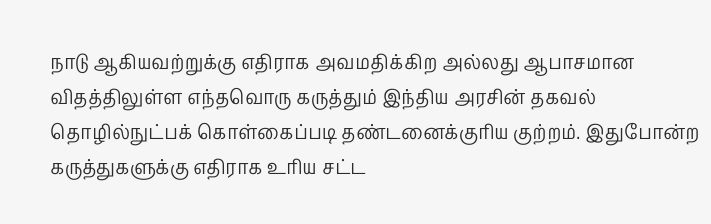நாடு ஆகியவற்றுக்கு எதிராக அவமதிக்கிற அல்லது ஆபாசமான விதத்திலுள்ள எந்தவொரு கருத்தும் இந்திய அரசின் தகவல் தொழில்நுட்பக் கொள்கைப்படி தண்டனைக்குரிய குற்றம். இதுபோன்ற கருத்துகளுக்கு எதிராக உரிய சட்ட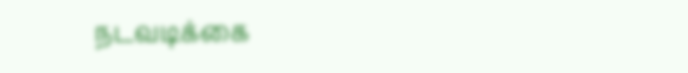நடவடிக்கை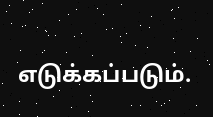எடுக்கப்படும்.